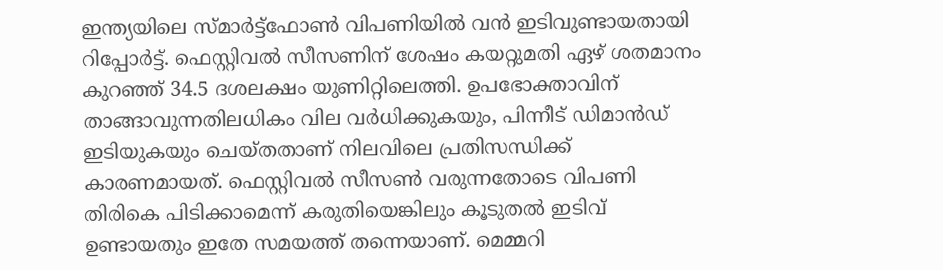ഇന്ത്യയിലെ സ്മാർട്ട്ഫോൺ വിപണിയിൽ വൻ ഇടിവുണ്ടായതായി റിപ്പോർട്ട്. ഫെസ്റ്റിവൽ സീസണിന് ശേഷം കയറ്റുമതി ഏഴ് ശതമാനം കുറഞ്ഞ് 34.5 ദശലക്ഷം യുണിറ്റിലെത്തി. ഉപഭോക്താവിന് താങ്ങാവുന്നതിലധികം വില വർധിക്കുകയും, പിന്നീട് ഡിമാൻഡ് ഇടിയുകയും ചെയ്തതാണ് നിലവിലെ പ്രതിസന്ധിക്ക് കാരണമായത്. ഫെസ്റ്റിവൽ സീസൺ വരുന്നതോടെ വിപണി തിരികെ പിടിക്കാമെന്ന് കരുതിയെങ്കിലും കൂടുതൽ ഇടിവ് ഉണ്ടായതും ഇതേ സമയത്ത് തന്നെയാണ്. മെമ്മറി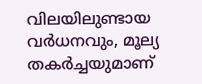വിലയിലുണ്ടായ വർധനവും, മൂല്യ തകർച്ചയുമാണ്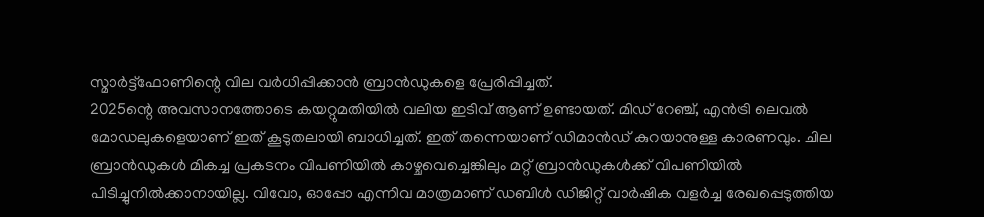സ്മാർട്ട്ഫോണിന്റെ വില വർധിപ്പിക്കാൻ ബ്രാൻഡുകളെ പ്രേരിപ്പിച്ചത്.
2025ന്റെ അവസാനത്തോടെ കയറ്റുമതിയിൽ വലിയ ഇടിവ് ആണ് ഉണ്ടായത്. മിഡ് റേഞ്ച്, എൻട്രി ലെവൽ മോഡലുകളെയാണ് ഇത് കൂടുതലായി ബാധിച്ചത്. ഇത് തന്നെയാണ് ഡിമാൻഡ് കുറയാനുള്ള കാരണവും. ചില ബ്രാൻഡുകൾ മികച്ച പ്രകടനം വിപണിയിൽ കാഴ്ചവെച്ചെങ്കിലും മറ്റ് ബ്രാൻഡുകൾക്ക് വിപണിയിൽ പിടിച്ചുനിൽക്കാനായില്ല. വിവോ, ഓപ്പോ എന്നിവ മാത്രമാണ് ഡബിൾ ഡിജിറ്റ് വാർഷിക വളർച്ച രേഖപ്പെടുത്തിയ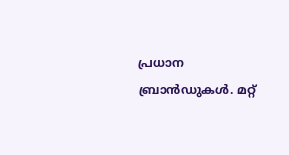പ്രധാന ബ്രാൻഡുകൾ. മറ്റ്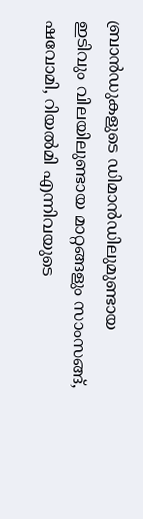ബ്രാൻഡുകളുടെ ഡിമാൻഡിലുമുണ്ടായ ഇടിവും വിലയിലുണ്ടായ മാറ്റങ്ങളും സാംസങ്ങ്, ഷവോമി, റിയൽമി എന്നിവയുടെ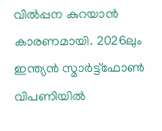വിൽപ്പന കുറയാൻ കാരണമായി. 2026ലും ഇന്ത്യൻ സ്മാർട്ട്ഫോൺ വിപണിയിൽ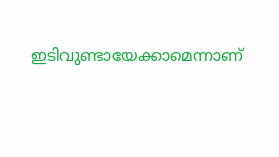ഇടിവുണ്ടായേക്കാമെന്നാണ്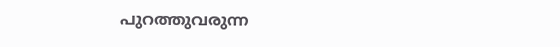പുറത്തുവരുന്ന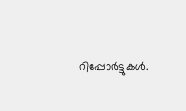റിപ്പോർട്ടുകൾ.